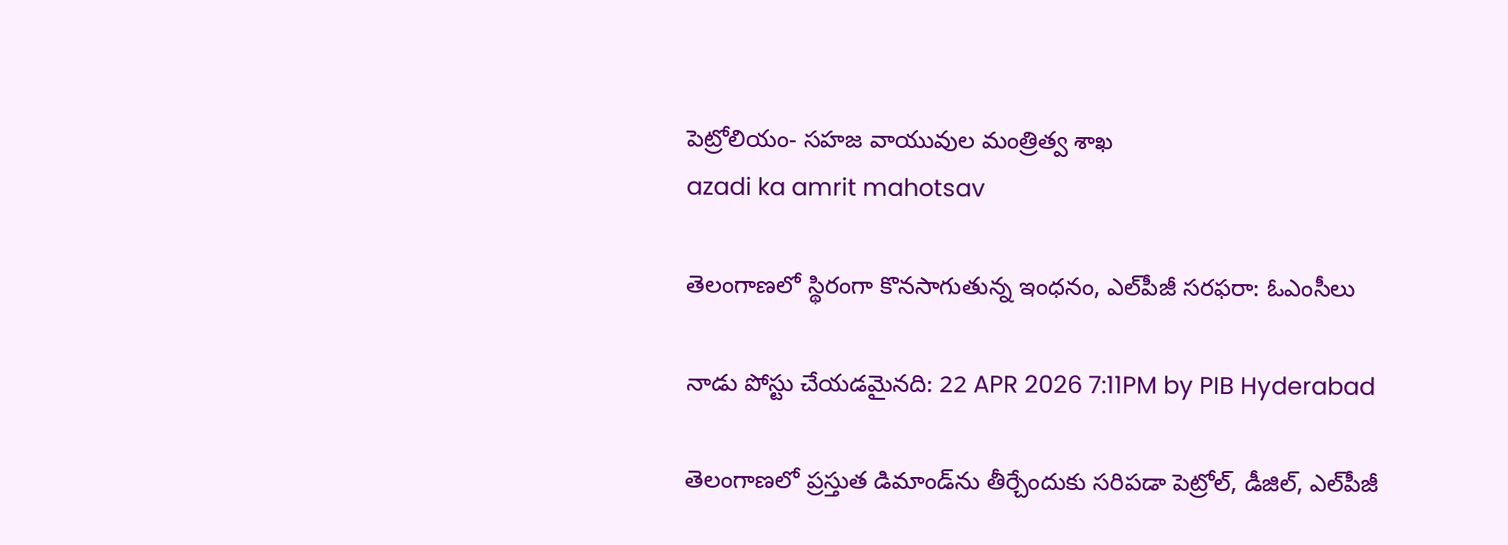పెట్రోలియం- సహజ వాయువుల మంత్రిత్వ శాఖ
azadi ka amrit mahotsav

తెలంగాణలో స్థిరంగా కొనసాగుతున్న ఇంధనం, ఎల్‌పీజీ సరఫరా: ఓఎంసీలు

నాడు పోస్టు చేయడమైనది: 22 APR 2026 7:11PM by PIB Hyderabad

తెలంగాణలో ప్రస్తుత డిమాండ్‌ను తీర్చేందుకు సరిపడా పెట్రోల్, డీజిల్, ఎల్‌పీజీ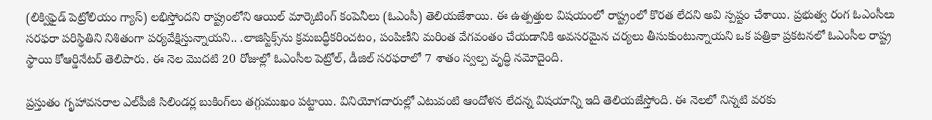(లిక్విఫైడ్ పెట్రోలియం గ్యాస్) లభిస్తోందని రాష్ట్రంలోని ఆయిల్ మార్కెటింగ్ కంపెనీలు (ఓఎంసీ) తెలియజేశాయి. ఈ ఉత్పత్తుల విషయంలో రాష్ట్రంలో కొరత లేదని అవి స్పష్టం చేశాయి. ప్రభుత్వ రంగ ఓఎంసీలు సరఫరా పరిస్థితిని నిశితంగా పర్యవేక్షిస్తున్నాయని.. .లాజిస్టిక్స్‌ను క్రమబద్ధీకరించటం, పంపిణీని మరింత వేగవంతం చేయడానికి అవసరమైన చర్యలు తీసుకుంటున్నాయని ఒక పత్రికా ప్రకటనలో ఓఎంసీల రాష్ట్ర స్థాయి కోఆర్డినేటర్ తెలిపారు. ఈ నెల మొదటి 20 రోజుల్లో ఓఎంసీల పెట్రోల్, డీజిల్ సరఫరాలో 7 శాతం స్వల్ప వృద్ధి నమోదైంది.

ప్రస్తుతం గృహావసరాల ఎల్‌పీజీ సిలిండర్ల బుకింగ్‌లు తగ్గుముఖం పట్టాయి. వినియోగదారుల్లో ఎటువంటి ఆందోళన లేదన్న విషయాన్ని ఇది తెలియజేస్తోంది. ఈ నెలలో నిన్నటి వరకు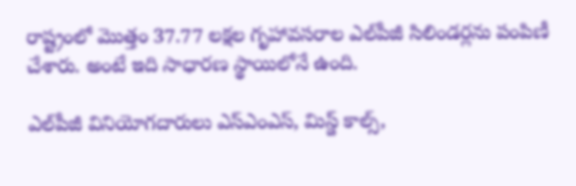రాష్ట్రంలో మొత్తం 37.77 లక్షల గృహావసరాల ఎల్‌పీజీ సిలిండర్లను పంపిణీ చేశారు. అంటే ఇది సాధారణ స్థాయిలోనే ఉంది.

ఎల్‌పీజీ వినియోగదారులు ఎస్ఎంఎస్, మిస్డ్ కాల్స్,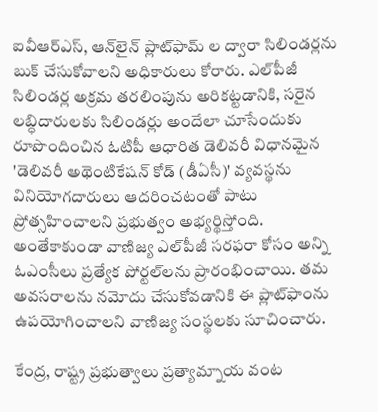ఐవీఆర్ఎస్, ఆన్‌లైన్ ప్లాట్‌ఫా‌మ్ ల ద్వారా సిలిండర్లను బుక్ చేసుకోవాలని అధికారులు కోరారు. ఎల్‌పీజీ సిలిండర్ల అక్రమ తరలింపును అరికట్టడానికి, సరైన లబ్ధిదారులకు సిలిండర్లు అందేలా చూసేందుకు రూపొందించిన ఓటిపీ ఆధారిత డెలివరీ విధానమైన 'డెలివరీ అథెంటికేషన్ కోడ్ (డీఏసీ)' వ్యవస్థను వినియోగదారులు ఆదరించటంతో పాటు ప్రోత్సహించాలని ప్రభుత్వం అభ్యర్థిస్తోంది. అంతేకాకుండా వాణిజ్య ఎల్‌పీజీ సరఫరా కోసం అన్ని ఓఎంసీలు ప్రత్యేక పోర్టల్‌లను ప్రారంభించాయి. తమ అవసరాలను నమోదు చేసుకోవడానికి ఈ ప్లాట్‌ఫాంను ఉపయోగించాలని వాణిజ్య సంస్థలకు సూచించారు.

కేంద్ర, రాష్ట్ర ప్రభుత్వాలు ప్రత్యామ్నాయ వంట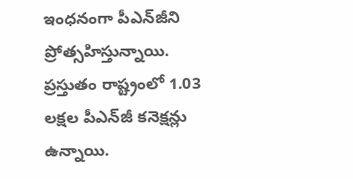ఇంధనంగా పీఎన్‌జీని ప్రోత్సహిస్తున్నాయి. ప్రస్తుతం రాష్ట్రంలో 1.03 లక్షల పీఎన్‌జీ కనెక్షన్లు ఉన్నాయి.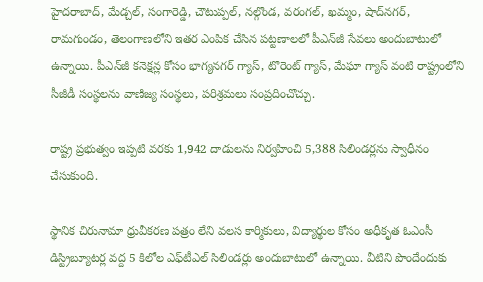హైదరాబాద్, మేడ్చల్, సంగారెడ్డి, చౌటుప్పల్, నల్గొండ, వరంగల్, ఖమ్మం, షాద్‌నగర్, రామగుండం, తెలంగాణలోని ఇతర ఎంపిక చేసిన పట్టణాలలో పీఎన్‌జీ సేవలు అందుబాటులో ఉన్నాయి. పీఎన్‌జీ కనెక్షన్ల కోసం భాగ్యనగర్ గ్యాస్, టొరెంట్ గ్యాస్, మేఘా గ్యాస్ వంటి రాష్ట్రంలోని సీజీడీ సంస్థలను వాణిజ్య సంస్థలు, పరిశ్రమలు సంప్రదించొచ్చు.

రాష్ట్ర ప్రభుత్వం ఇప్పటి వరకు 1,942 దాడులను నిర్వహించి 5,388 సిలిండర్లను స్వాధీనం చేసుకుంది.

స్థానిక చిరునామా ధ్రువీకరణ పత్రం లేని వలస కార్మికులు, విద్యార్థుల కోసం అధీకృత ఓఎంసీ డిస్ట్రిబ్యూటర్ల వద్ద 5 కిలోల ఎఫ్‌టీఎల్ సిలిండర్లు అందుబాటులో ఉన్నాయి. వీటిని పొందేందుకు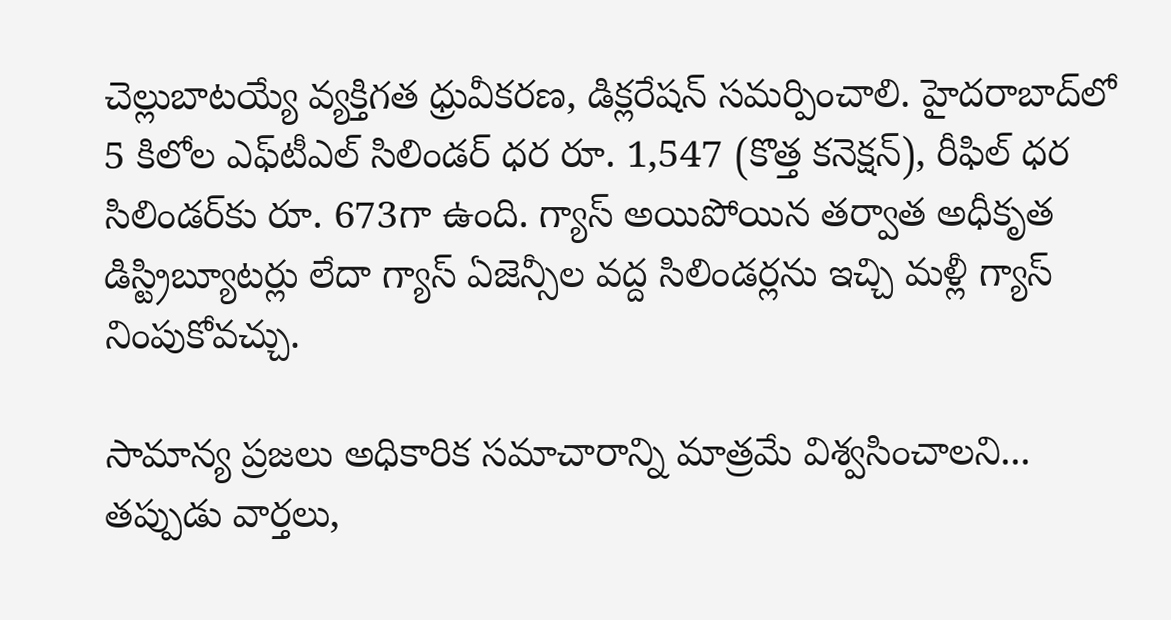చెల్లుబాటయ్యే వ్యక్తిగత ధ్రువీకరణ, డిక్లరేషన్ సమర్పించాలి. హైదరాబాద్‌లో 5 కిలోల ఎఫ్‌టీఎల్ సిలిండర్ ధర రూ. 1,547 (కొత్త కనెక్షన్), రీఫిల్ ధర సిలిండర్‌కు రూ. 673గా ఉంది. గ్యాస్ అయిపోయిన తర్వాత అధీకృత డిస్ట్రిబ్యూటర్లు లేదా గ్యాస్ ఏజెన్సీల వద్ద సిలిండర్లను ఇచ్చి మళ్లీ గ్యాస్ నింపుకోవచ్చు.

సామాన్య ప్రజలు అధికారిక సమాచారాన్ని మాత్రమే విశ్వసించాలని... తప్పుడు వార్తలు,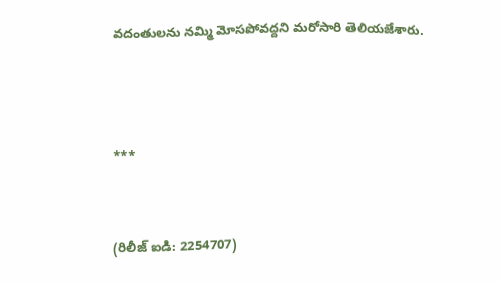వదంతులను నమ్మి మోసపోవద్దని మరోసారి తెలియజేశారు.



***


(రిలీజ్ ఐడి: 2254707)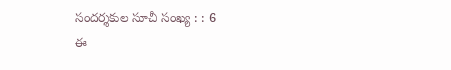సందర్శకుల సూచీ సంఖ్య : : 6
ఈ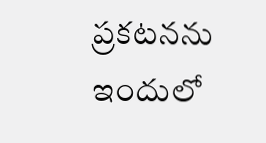ప్రకటనను ఇందులో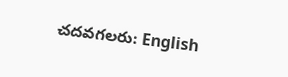చదవగలరు: English